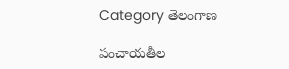Category తెలంగాణ

పంచాయతీల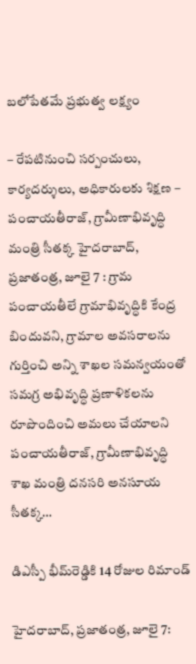బలోపేతమే ప్రభుత్వ లక్ష్యం

– రేపటినుంచి సర్పంచులు, కార్యదర్శులు, అధికారులకు శిక్షణ – పంచాయతీరాజ్, గ్రామీణాభివృద్ధి మంత్రి సీతక్క హైదరాబాద్, ప్రజాతంత్ర, జూలై 7 : గ్రామ పంచాయతీలే గ్రామాభివృద్ధికి కేంద్ర బిందువని, గ్రామాల అవసరాలను గుర్తించి అన్ని శాఖల సమన్వయంతో సమగ్ర అభివృద్ధి ప్రణాళికలను రూపొందించి అమలు చేయాలని పంచాయతీరాజ్, గ్రామీణాభివృద్ధి శాఖ మంత్రి దనసరి అనసూయ సీతక్క…

డిఎస్పీ భీమ్‌రెడ్డికి 14 రోజుల రిమాండ్‌

హైదరాబాద్‌, ప్ర‌జాతంత్ర‌, జూలై 7: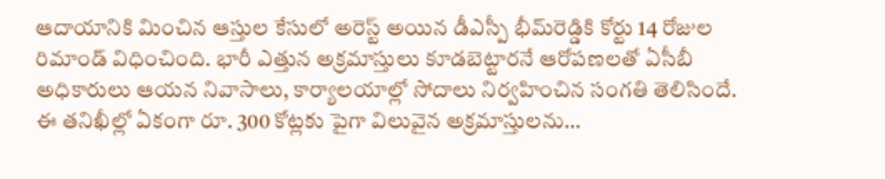ఆదాయానికి మించిన ఆస్తుల కేసులో అరెస్ట్ అయిన డీఎస్పీ భీమ్‌రెడ్డికి కోర్టు 14 రోజుల రిమాండ్‌ ‌విధించింది. భారీ ఎత్తున అక్రమాస్తులు కూడబెట్టారనే ఆరోపణలతో ఏసీబీ అధికారులు ఆయన నివాసాలు, కార్యాలయాల్లో సోదాలు నిర్వహించిన సంగతి తెలిసిందే. ఈ తనిఖీల్లో ఏకంగా రూ. 300 కోట్లకు పైగా విలువైన అక్రమాస్తులను…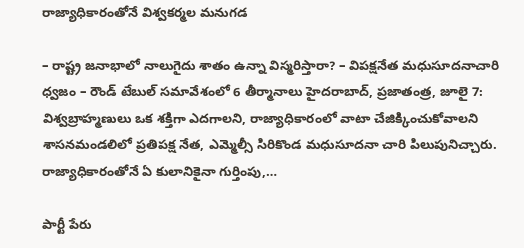రాజ్యాధికారంతోనే విశ్వకర్మల మ‌నుగ‌డ‌

– రాష్ట్ర జనాభాలో నాలుగైదు శాతం ఉన్నా విస్మ‌రిస్తారా? – విప‌క్ష‌నేత‌ మ‌ధుసూద‌నాచారి ధ్వజం – రౌండ్ టేబుల్ స‌మావేశంలో 6 తీర్మానాలు హైద‌రాబాద్, ప్ర‌జాతంత్ర‌, జూలై 7: విశ్వ‌బ్రాహ్మ‌ణులు ఒక శ‌క్తిగా ఎద‌గాల‌ని, రాజ్యాధికారంలో వాటా చేజిక్కించుకోవాల‌ని శాస‌న‌మండ‌లిలో ప్ర‌తిప‌క్ష నేత‌, ఎమ్మెల్సీ సిరికొండ మ‌ధుసూద‌నా చారి పిలుపునిచ్చారు. రాజ్యాధికారంతోనే ఏ కులానికైనా గుర్తింపు,…

పార్టీ పేరు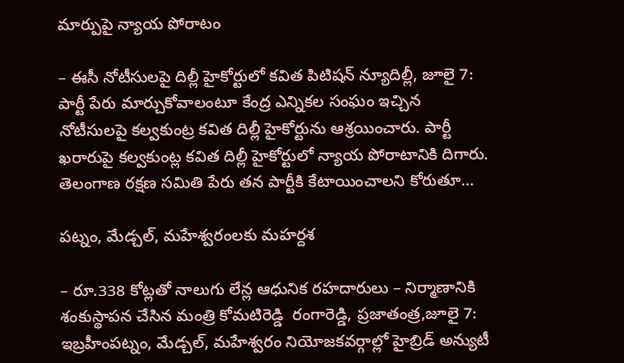మార్పుపై న్యాయ పోరాటం

– ఈసీ నోటీసులపై దిల్లీ హైకోర్టులో కవిత పిటిషన్‌ ‌న్యూదిల్లీ, జూలై 7: పార్టీ పేరు మార్చుకోవాలంటూ కేంద్ర ఎన్నికల సంఘం ఇచ్చిన నోటీసులపై కల్వకుంట్ర కవిత దిల్లీ హైకోర్టును ఆశ్రయించారు. పార్టీ  ఖరారుపై కల్వకుంట్ల కవిత దిల్లీ హైకోర్టులో న్యాయ పోరాటానికి దిగారు. తెలంగాణ రక్షణ సమితి పేరు తన పార్టీకి కేటాయించాలని కోరుతూ…

పట్నం, మేడ్చల్‌, మహేశ్వరంలకు మహర్దశ

– రూ.338 కోట్లతో నాలుగు లేన్ల ఆధునిక రహదారులు – నిర్మాణానికి శంకుస్థాపన చేసిన మంత్రి కోమటిరెడ్డి  రంగారెడ్డి, ప్రజాతంత్ర,జూలై 7:  ఇబ్రహీంపట్నం, మేడ్చల్‌, మహేశ్వరం నియోజకవర్గాల్లో హైబ్రిడ్‌ అన్యుటీ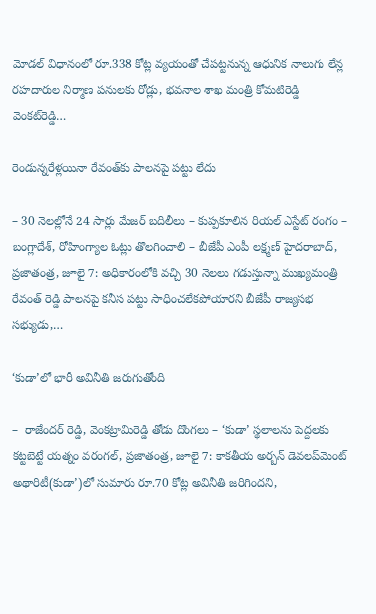మోడల్‌ ‌విధానంలో రూ.338 కోట్ల వ్యయంతో చేపట్టనున్న ఆధునిక నాలుగు లేన్ల రహదారుల నిర్మాణ పనులకు రోడ్లు, భవనాల శాఖ మంత్రి కోమటిరెడ్డి వెంకట్‌రెడ్డి…

రెండున్న‌రేళ్ల‌యినా రేవంత్‌కు పాల‌న‌పై ప‌ట్టు లేదు

– 30 నెల‌ల్లోనే 24 సార్లు మేజ‌ర్ బ‌దిలీలు – కుప్ప‌కూలిన రియ‌ల్ ఎస్టేట్ రంగం – బంగ్లాదేశ్‌, రోహింగ్యాల ఓట్లు తొల‌గించాలి – బీజేపీ ఎంపీ ల‌క్ష్మ‌ణ్ హైద‌రాబాద్‌, ప్ర‌జాతంత్ర‌, జూలై 7: అధికారంలోకి వచ్చి 30 నెలలు గడుస్తున్నా ముఖ్యమంత్రి రేవంత్ రెడ్డి పాలనపై కనీస పట్టు సాధించలేకపోయారని బీజేపీ రాజ్యసభ సభ్యుడు,…

‘కుడా’లో భారీ అవినీతి జరుగుతోంది

–  రాజేందర్ రెడ్డి, వెంకట్రామిరెడ్డి తోడు దొంగలు – ‘కుడా’ స్థలాలను పెద్దలకు కట్టబెట్టే యత్నం వరంగల్, ప్రజాతంత్ర, జూలై 7: కాకతీయ అర్బన్ డెవలప్‌మెంట్ అథారిటీ(కుడా’)లో సుమారు రూ.70 కోట్ల అవినీతి జరిగిందని,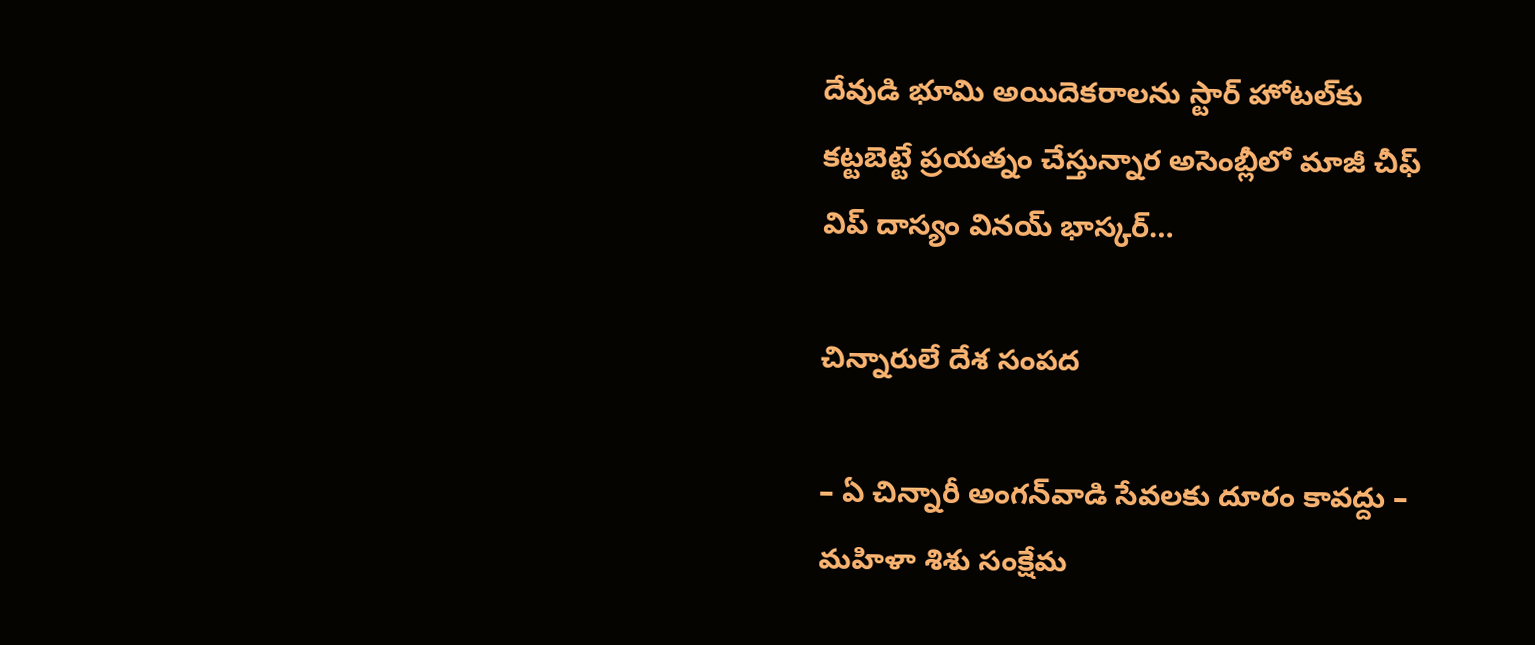దేవుడి భూమి అయిదెకరాలను స్టార్ హోటల్‌కు కట్టబెట్టే ప్రయత్నం చేస్తున్నార అసెంబ్లీలో మాజీ చీఫ్ విప్ దాస్యం వినయ్‌ భాస్కర్…

చిన్నారులే దేశ సంపద

– ఏ చిన్నారీ అంగన్‌వాడి సేవలకు దూరం కావద్దు – మహిళా శిశు సంక్షేమ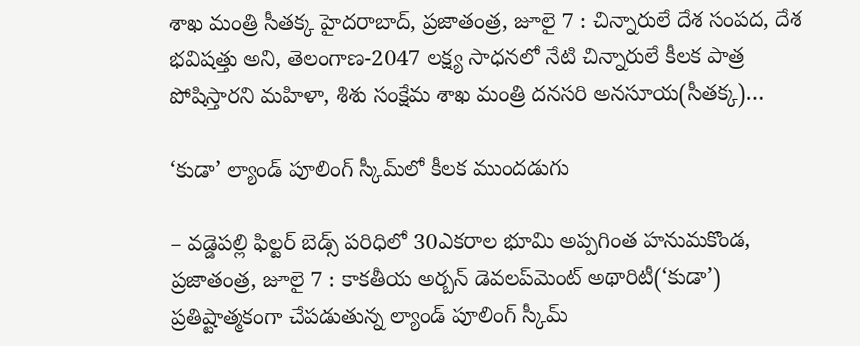శాఖ మంత్రి సీతక్క హైదరాబాద్, ప్రజాతంత్ర, జూలై 7 : చిన్నారులే దేశ సంపద, దేశ భవిషత్తు అని, తెలంగాణ-2047 లక్ష్య సాధనలో నేటి చిన్నారులే కీలక పాత్ర పోషిస్తారని మహిళా, శిశు సంక్షేమ శాఖ మంత్రి దనసరి అనసూయ(సీతక్క)…

‘కుడా’ ల్యాండ్ పూలింగ్ స్కీమ్‌లో కీలక ముందడుగు

– వడ్డెపల్లి ఫిల్టర్ బెడ్స్ పరిధిలో 30ఎకరాల భూమి అప్పగింత హనుమకొండ, ప్రజాతంత్ర, జూలై 7 : కాకతీయ అర్బన్ డెవలప్‌మెంట్ అథారిటీ(‘కుడా’) ప్రతిష్టాత్మకంగా చేపడుతున్న ల్యాండ్ పూలింగ్ స్కీమ్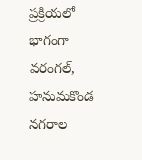ప్రక్రియలో భాగంగా వరంగల్, హనుమకొండ నగరాల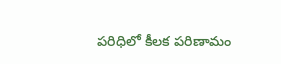పరిధిలో కీలక పరిణామం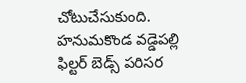చోటుచేసుకుంది. హనుమకొండ వడ్డెపల్లి ఫిల్టర్ బెడ్స్ పరిసర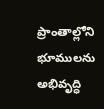ప్రాంతాల్లోని భూములను అభివృద్ధి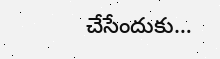చేసేందుకు…